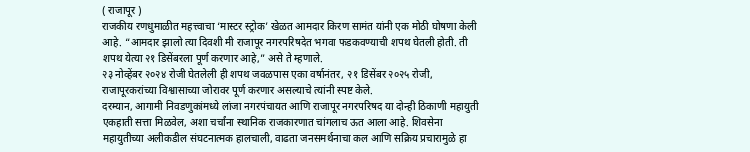( राजापूर )
राजकीय रणधुमाळीत महत्त्वाचा ‘मास्टर स्ट्रोक’ खेळत आमदार किरण सामंत यांनी एक मोठी घोषणा केली आहे. “आमदार झालो त्या दिवशी मी राजापूर नगरपरिषदेत भगवा फडकवण्याची शपथ घेतली होती. ती शपथ येत्या २१ डिसेंबरला पूर्ण करणार आहे,” असे ते म्हणाले.
२३ नोव्हेंबर २०२४ रोजी घेतलेली ही शपथ जवळपास एका वर्षानंतर, २१ डिसेंबर २०२५ रोजी, राजापूरकरांच्या विश्वासाच्या जोरावर पूर्ण करणार असल्याचे त्यांनी स्पष्ट केले.
दरम्यान, आगामी निवडणुकांमध्ये लांजा नगरपंचायत आणि राजापूर नगरपरिषद या दोन्ही ठिकाणी महायुती एकहाती सत्ता मिळवेल, अशा चर्चांना स्थानिक राजकारणात चांगलाच ऊत आला आहे. शिवसेना महायुतीच्या अलीकडील संघटनात्मक हालचाली, वाढता जनसमर्थनाचा कल आणि सक्रिय प्रचारामुळे हा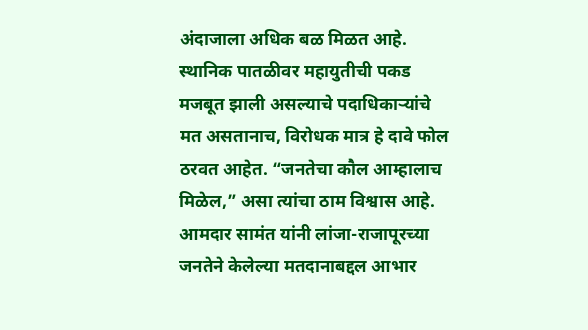अंदाजाला अधिक बळ मिळत आहे.
स्थानिक पातळीवर महायुतीची पकड मजबूत झाली असल्याचे पदाधिकाऱ्यांचे मत असतानाच, विरोधक मात्र हे दावे फोल ठरवत आहेत. “जनतेचा कौल आम्हालाच मिळेल,” असा त्यांचा ठाम विश्वास आहे.
आमदार सामंत यांनी लांजा-राजापूरच्या जनतेने केलेल्या मतदानाबद्दल आभार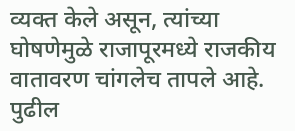व्यक्त केले असून, त्यांच्या घोषणेमुळे राजापूरमध्ये राजकीय वातावरण चांगलेच तापले आहे. पुढील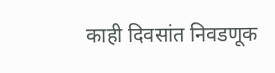काही दिवसांत निवडणूक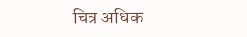चित्र अधिक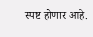स्पष्ट होणार आहे.